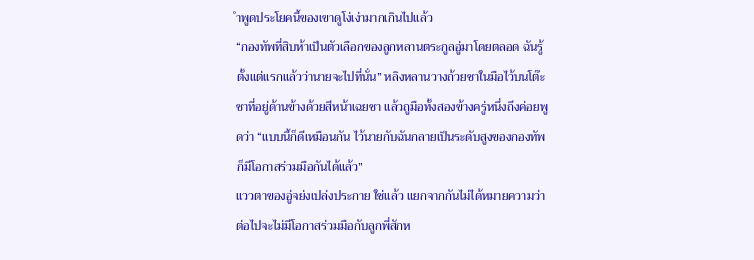ำพูดประโยคนี้ของเขาดูโง่เง่ามากเกินไปแล้ว
“กองทัพที่สิบห้าเป็นตัวเลือกของลูกหลานตระกูลอู่มาโดยตลอด ฉันรู้ตั้งแต่แรกแล้วว่านายจะไปที่นั่น” หลิงหลานวางถ้วยชาในมือไว้บนโต๊ะชาที่อยู่ด้านข้างด้วยสีหน้าเฉยชา แล้วถูมือทั้งสองข้างครู่หนึ่งถึงค่อยพูดว่า “แบบนี้ก็ดีเหมือนกัน ไว้นายกับฉันกลายเป็นระดับสูงของกองทัพ ก็มีโอกาสร่วมมือกันได้แล้ว”
แววตาของอู่จย่งเปล่งประกาย ใช่แล้ว แยกจากกันไม่ได้หมายความว่าต่อไปจะไม่มีโอกาสร่วมมือกับลูกพี่สักห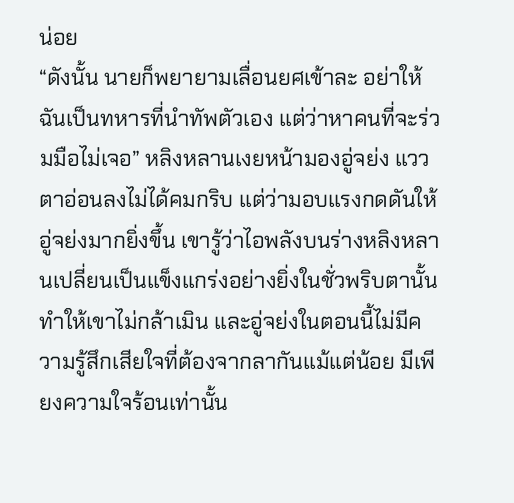น่อย
“ดังนั้น นายก็พยายามเลื่อนยศเข้าละ อย่าให้ฉันเป็นทหารที่นำทัพตัวเอง แต่ว่าหาคนที่จะร่วมมือไม่เจอ” หลิงหลานเงยหน้ามองอู่จย่ง แววตาอ่อนลงไม่ได้คมกริบ แต่ว่ามอบแรงกดดันให้อู่จย่งมากยิ่งขึ้น เขารู้ว่าไอพลังบนร่างหลิงหลานเปลี่ยนเป็นแข็งแกร่งอย่างยิ่งในชั่วพริบตานั้น ทำให้เขาไม่กล้าเมิน และอู่จย่งในตอนนี้ไม่มีความรู้สึกเสียใจที่ต้องจากลากันแม้แต่น้อย มีเพียงความใจร้อนเท่านั้น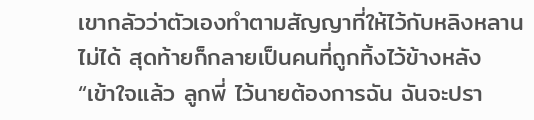เขากลัวว่าตัวเองทำตามสัญญาที่ให้ไว้กับหลิงหลานไม่ได้ สุดท้ายก็กลายเป็นคนที่ถูกทิ้งไว้ข้างหลัง
“เข้าใจแล้ว ลูกพี่ ไว้นายต้องการฉัน ฉันจะปรา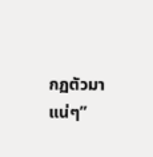กฏตัวมาแน่ๆ”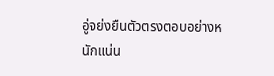อู่จย่งยืนตัวตรงตอบอย่างหนักแน่น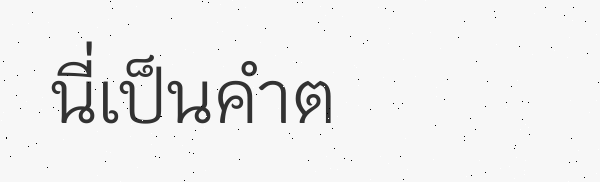นี่เป็นคำต